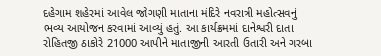દહેગામ શહેરમાં આવેલ જોગણી માતાના મંદિરે નવરાત્રી મહોત્સવનું ભવ્ય આયોજન કરવામાં આવ્યું હતું. આ કાર્યક્રમમાં દાનેશ્વરી દાતા રોહિતજી ઠાકોરે 21000 આપીને માતાજીની આરતી ઉતારી અને ગરબા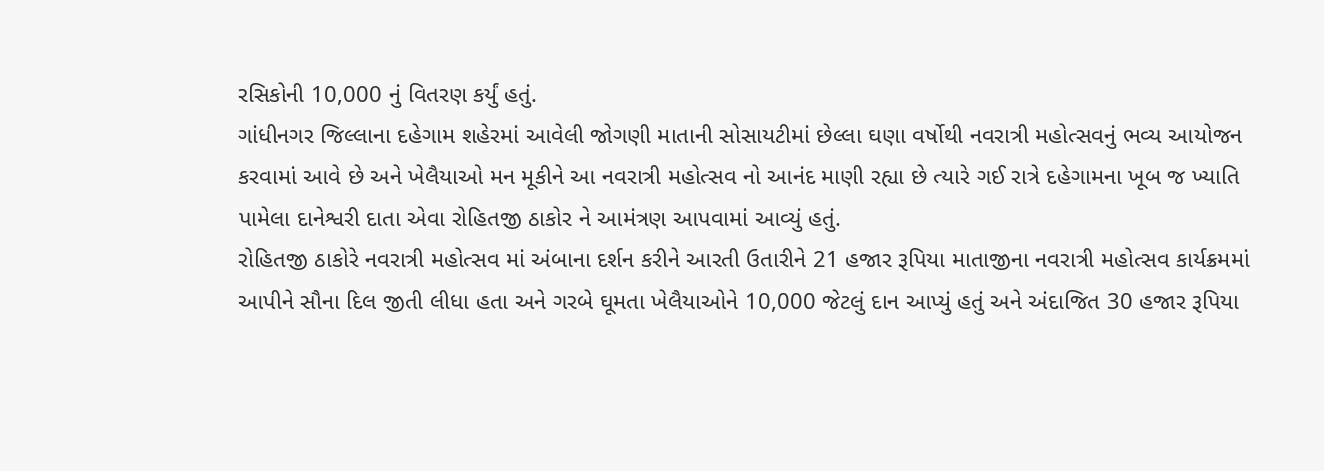રસિકોની 10,000 નું વિતરણ કર્યું હતું.
ગાંધીનગર જિલ્લાના દહેગામ શહેરમાં આવેલી જોગણી માતાની સોસાયટીમાં છેલ્લા ઘણા વર્ષોથી નવરાત્રી મહોત્સવનું ભવ્ય આયોજન કરવામાં આવે છે અને ખેલૈયાઓ મન મૂકીને આ નવરાત્રી મહોત્સવ નો આનંદ માણી રહ્યા છે ત્યારે ગઈ રાત્રે દહેગામના ખૂબ જ ખ્યાતિ પામેલા દાનેશ્વરી દાતા એવા રોહિતજી ઠાકોર ને આમંત્રણ આપવામાં આવ્યું હતું.
રોહિતજી ઠાકોરે નવરાત્રી મહોત્સવ માં અંબાના દર્શન કરીને આરતી ઉતારીને 21 હજાર રૂપિયા માતાજીના નવરાત્રી મહોત્સવ કાર્યક્રમમાં આપીને સૌના દિલ જીતી લીધા હતા અને ગરબે ઘૂમતા ખેલૈયાઓને 10,000 જેટલું દાન આપ્યું હતું અને અંદાજિત 30 હજાર રૂપિયા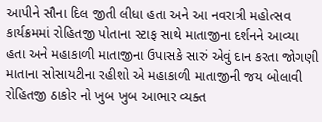આપીને સૌના દિલ જીતી લીધા હતા અને આ નવરાત્રી મહોત્સવ કાર્યક્રમમાં રોહિતજી પોતાના સ્ટાફ સાથે માતાજીના દર્શનને આવ્યા હતા અને મહાકાળી માતાજીના ઉપાસકે સારું એવું દાન કરતા જોગણી માતાના સોસાયટીના રહીશો એ મહાકાળી માતાજીની જય બોલાવી રોહિતજી ઠાકોર નો ખુબ ખુબ આભાર વ્યક્ત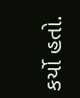કર્યો હતો.